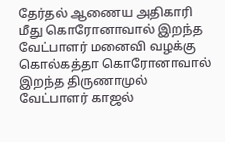தேர்தல் ஆணைய அதிகாரி மீது கொரோனாவால் இறந்த வேட்பாளர் மனைவி வழக்கு
கொல்கத்தா கொரோனாவால் இறந்த திருணாமுல் வேட்பாளர் காஜல்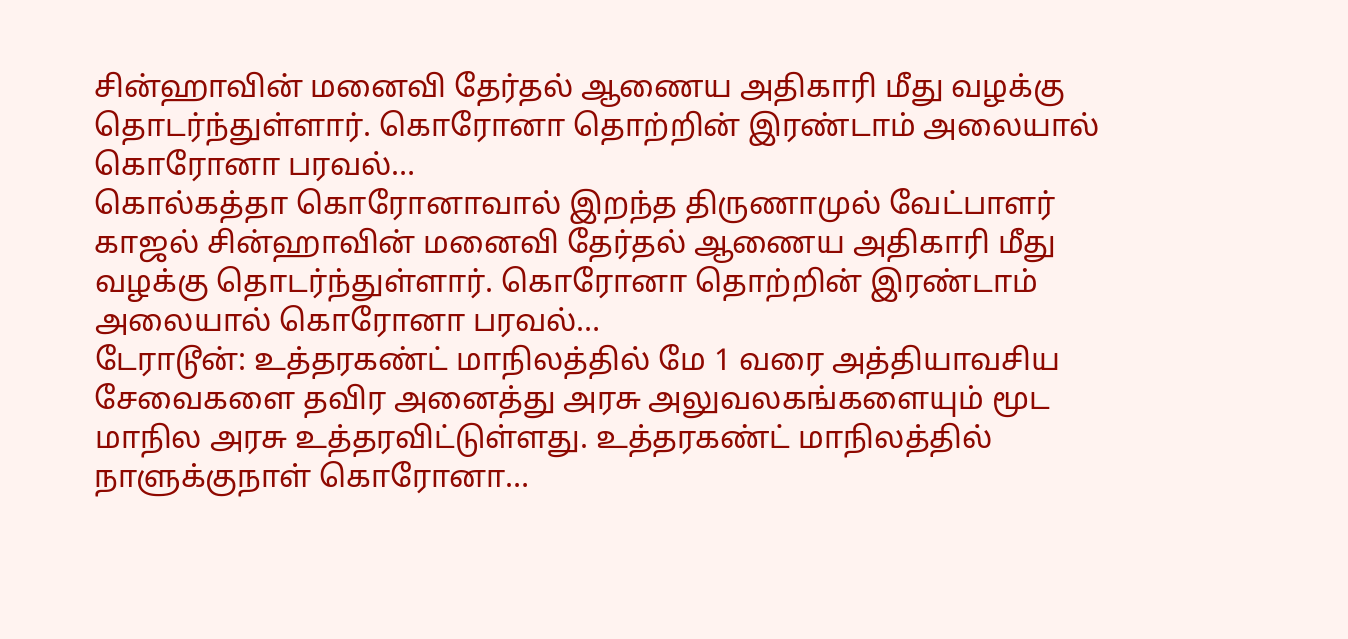சின்ஹாவின் மனைவி தேர்தல் ஆணைய அதிகாரி மீது வழக்கு தொடர்ந்துள்ளார். கொரோனா தொற்றின் இரண்டாம் அலையால் கொரோனா பரவல்…
கொல்கத்தா கொரோனாவால் இறந்த திருணாமுல் வேட்பாளர் காஜல் சின்ஹாவின் மனைவி தேர்தல் ஆணைய அதிகாரி மீது வழக்கு தொடர்ந்துள்ளார். கொரோனா தொற்றின் இரண்டாம் அலையால் கொரோனா பரவல்…
டேராடூன்: உத்தரகண்ட் மாநிலத்தில் மே 1 வரை அத்தியாவசிய சேவைகளை தவிர அனைத்து அரசு அலுவலகங்களையும் மூட மாநில அரசு உத்தரவிட்டுள்ளது. உத்தரகண்ட் மாநிலத்தில் நாளுக்குநாள் கொரோனா…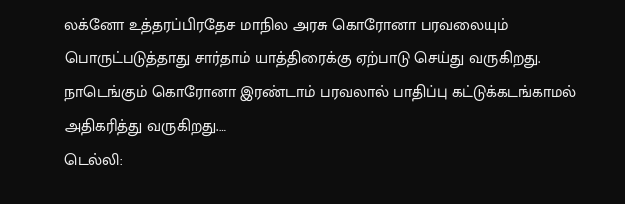லக்னோ உத்தரப்பிரதேச மாநில அரசு கொரோனா பரவலையும் பொருட்படுத்தாது சார்தாம் யாத்திரைக்கு ஏற்பாடு செய்து வருகிறது. நாடெங்கும் கொரோனா இரண்டாம் பரவலால் பாதிப்பு கட்டுக்கடங்காமல் அதிகரித்து வருகிறது.…
டெல்லி: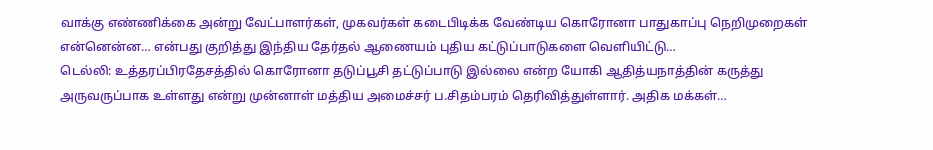வாக்கு எண்ணிக்கை அன்று வேட்பாளர்கள், முகவர்கள் கடைபிடிக்க வேண்டிய கொரோனா பாதுகாப்பு நெறிமுறைகள் என்னென்ன… என்பது குறித்து இந்திய தேர்தல் ஆணையம் புதிய கட்டுப்பாடுகளை வெளியிட்டு…
டெல்லி: உத்தரப்பிரதேசத்தில் கொரோனா தடுப்பூசி தட்டுப்பாடு இல்லை என்ற யோகி ஆதித்யநாத்தின் கருத்து அருவருப்பாக உள்ளது என்று முன்னாள் மத்திய அமைச்சர் ப.சிதம்பரம் தெரிவித்துள்ளார். அதிக மக்கள்…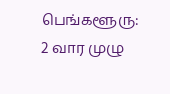பெங்களூரு: 2 வார முழு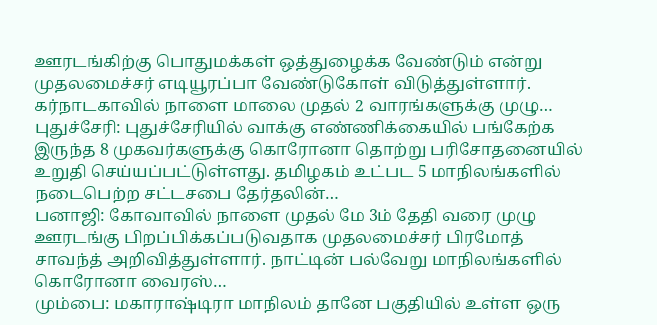ஊரடங்கிற்கு பொதுமக்கள் ஒத்துழைக்க வேண்டும் என்று முதலமைச்சர் எடியூரப்பா வேண்டுகோள் விடுத்துள்ளார். கர்நாடகாவில் நாளை மாலை முதல் 2 வாரங்களுக்கு முழு…
புதுச்சேரி: புதுச்சேரியில் வாக்கு எண்ணிக்கையில் பங்கேற்க இருந்த 8 முகவர்களுக்கு கொரோனா தொற்று பரிசோதனையில் உறுதி செய்யப்பட்டுள்ளது. தமிழகம் உட்பட 5 மாநிலங்களில் நடைபெற்ற சட்டசபை தேர்தலின்…
பனாஜி: கோவாவில் நாளை முதல் மே 3ம் தேதி வரை முழு ஊரடங்கு பிறப்பிக்கப்படுவதாக முதலமைச்சர் பிரமோத் சாவந்த் அறிவித்துள்ளார். நாட்டின் பல்வேறு மாநிலங்களில் கொரோனா வைரஸ்…
மும்பை: மகாராஷ்டிரா மாநிலம் தானே பகுதியில் உள்ள ஒரு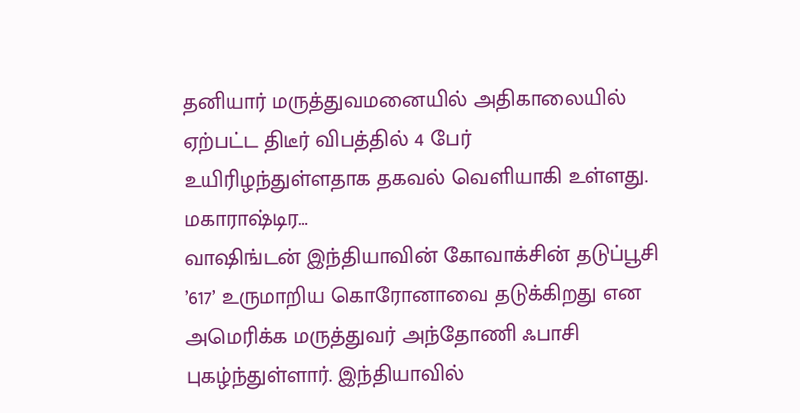தனியார் மருத்துவமனையில் அதிகாலையில் ஏற்பட்ட திடீர் விபத்தில் 4 பேர் உயிரிழந்துள்ளதாக தகவல் வெளியாகி உள்ளது. மகாராஷ்டிர…
வாஷிங்டன் இந்தியாவின் கோவாக்சின் தடுப்பூசி ’617’ உருமாறிய கொரோனாவை தடுக்கிறது என அமெரிக்க மருத்துவர் அந்தோணி ஃபாசி புகழ்ந்துள்ளார். இந்தியாவில்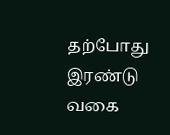தற்போது இரண்டு வகை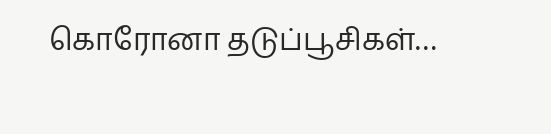கொரோனா தடுப்பூசிகள்…